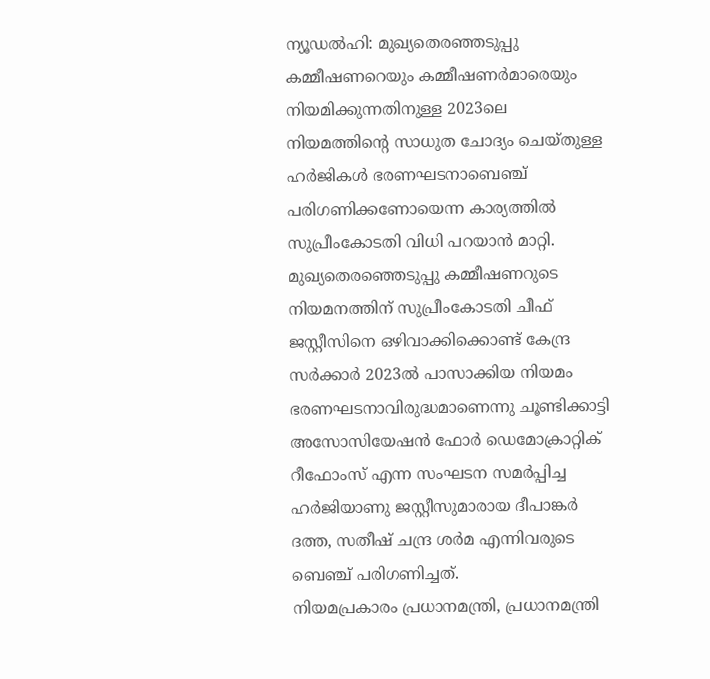ന്യൂഡൽഹി: മുഖ്യതെരഞ്ഞടുപ്പു കമ്മീഷണറെയും കമ്മീഷണർമാരെയും നിയമിക്കുന്നതിനുള്ള 2023ലെ നിയമത്തിന്റെ സാധുത ചോദ്യം ചെയ്തുള്ള ഹർജികൾ ഭരണഘടനാബെഞ്ച് പരിഗണിക്കണോയെന്ന കാര്യത്തിൽ സുപ്രീംകോടതി വിധി പറയാൻ മാറ്റി.
മുഖ്യതെരഞ്ഞെടുപ്പു കമ്മീഷണറുടെ നിയമനത്തിന് സുപ്രീംകോടതി ചീഫ് ജസ്റ്റീസിനെ ഒഴിവാക്കിക്കൊണ്ട് കേന്ദ്ര സർക്കാർ 2023ൽ പാസാക്കിയ നിയമം ഭരണഘടനാവിരുദ്ധമാണെന്നു ചൂണ്ടിക്കാട്ടി അസോസിയേഷൻ ഫോർ ഡെമോക്രാറ്റിക് റീഫോംസ് എന്ന സംഘടന സമർപ്പിച്ച ഹർജിയാണു ജസ്റ്റീസുമാരായ ദീപാങ്കർ ദത്ത, സതീഷ് ചന്ദ്ര ശർമ എന്നിവരുടെ ബെഞ്ച് പരിഗണിച്ചത്.
നിയമപ്രകാരം പ്രധാനമന്ത്രി, പ്രധാനമന്ത്രി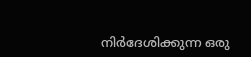നിർദേശിക്കുന്ന ഒരു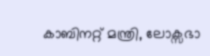കാബിനറ്റ് മന്ത്രി, ലോക്സഭാ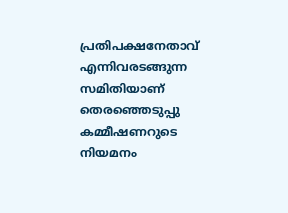പ്രതിപക്ഷനേതാവ് എന്നിവരടങ്ങുന്ന സമിതിയാണ് തെരഞ്ഞെടുപ്പു കമ്മീഷണറുടെ നിയമനം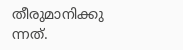തീരുമാനിക്കു ന്നത്.